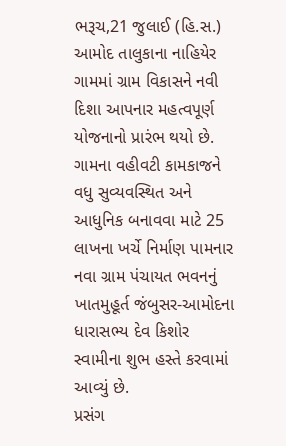ભરૂચ,21 જુલાઈ (હિ.સ.) આમોદ તાલુકાના નાહિયેર ગામમાં ગ્રામ વિકાસને નવી દિશા આપનાર મહત્વપૂર્ણ યોજનાનો પ્રારંભ થયો છે. ગામના વહીવટી કામકાજને વધુ સુવ્યવસ્થિત અને આધુનિક બનાવવા માટે 25 લાખના ખર્ચે નિર્માણ પામનાર નવા ગ્રામ પંચાયત ભવનનું ખાતમુહૂર્ત જંબુસર-આમોદના ધારાસભ્ય દેવ કિશોર સ્વામીના શુભ હસ્તે કરવામાં આવ્યું છે.
પ્રસંગ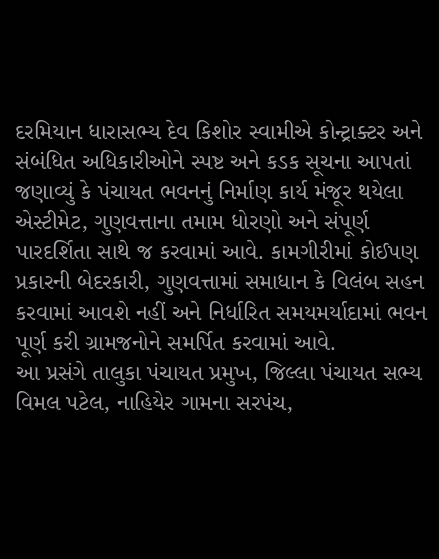દરમિયાન ધારાસભ્ય દેવ કિશોર સ્વામીએ કોન્ટ્રાક્ટર અને સંબંધિત અધિકારીઓને સ્પષ્ટ અને કડક સૂચના આપતાં જણાવ્યું કે પંચાયત ભવનનું નિર્માણ કાર્ય મંજૂર થયેલા એસ્ટીમેટ, ગુણવત્તાના તમામ ધોરણો અને સંપૂર્ણ પારદર્શિતા સાથે જ કરવામાં આવે. કામગીરીમાં કોઈપણ પ્રકારની બેદરકારી, ગુણવત્તામાં સમાધાન કે વિલંબ સહન કરવામાં આવશે નહીં અને નિર્ધારિત સમયમર્યાદામાં ભવન પૂર્ણ કરી ગ્રામજનોને સમર્પિત કરવામાં આવે.
આ પ્રસંગે તાલુકા પંચાયત પ્રમુખ, જિલ્લા પંચાયત સભ્ય વિમલ પટેલ, નાહિયેર ગામના સરપંચ,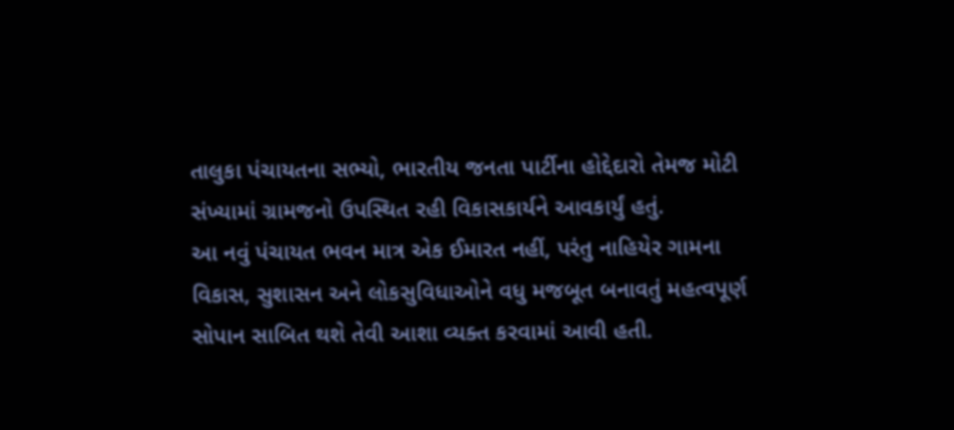તાલુકા પંચાયતના સભ્યો, ભારતીય જનતા પાર્ટીના હોદ્દેદારો તેમજ મોટી સંખ્યામાં ગ્રામજનો ઉપસ્થિત રહી વિકાસકાર્યને આવકાર્યું હતું.
આ નવું પંચાયત ભવન માત્ર એક ઈમારત નહીં, પરંતુ નાહિયેર ગામના વિકાસ, સુશાસન અને લોકસુવિધાઓને વધુ મજબૂત બનાવતું મહત્વપૂર્ણ સોપાન સાબિત થશે તેવી આશા વ્યક્ત કરવામાં આવી હતી.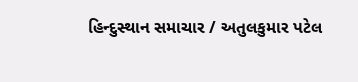હિન્દુસ્થાન સમાચાર / અતુલકુમાર પટેલ